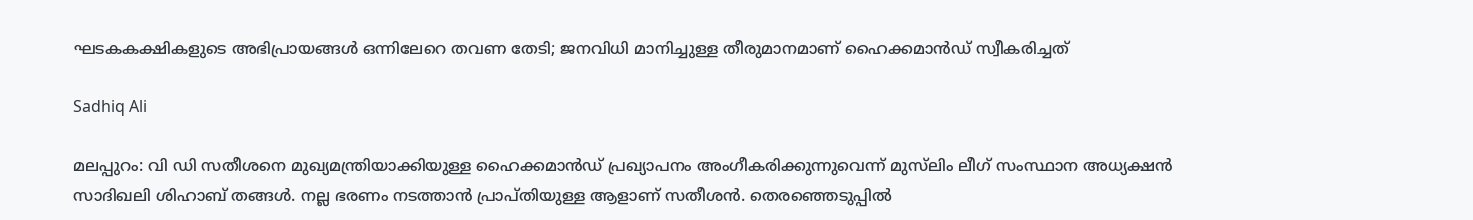ഘടകകക്ഷികളുടെ അഭിപ്രായങ്ങള്‍ ഒന്നിലേറെ തവണ തേടി; ജനവിധി മാനിച്ചുള്ള തീരുമാനമാണ് ഹൈക്കമാന്‍ഡ് സ്വീകരിച്ചത്

Sadhiq Ali

മലപ്പുറം: വി ഡി സതീശനെ മുഖ്യമന്ത്രിയാക്കിയുള്ള ഹൈക്കമാന്‍ഡ് പ്രഖ്യാപനം അംഗീകരിക്കുന്നുവെന്ന് മുസ്‌ലിം ലീഗ് സംസ്ഥാന അധ്യക്ഷന്‍ സാദിഖലി ശിഹാബ് തങ്ങള്‍. നല്ല ഭരണം നടത്താന്‍ പ്രാപ്തിയുള്ള ആളാണ് സതീശന്‍. തെരഞ്ഞെടുപ്പില്‍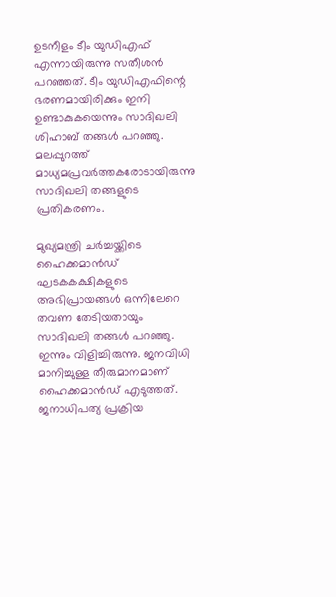ഉടനീളം ടീം യുഡിഎഫ് എന്നായിരുന്നു സതീശന്‍ പറഞ്ഞത്. ടീം യുഡിഎഫിന്റെ ഭരണമായിരിക്കും ഇനി ഉണ്ടാകുകയെന്നും സാദിഖലി ശിഹാബ് തങ്ങള്‍ പറഞ്ഞു. മലപ്പുറത്ത് മാധ്യമപ്രവര്‍ത്തകരോടായിരുന്നു സാദിഖലി തങ്ങളുടെ പ്രതികരണം.

മുഖ്യമന്ത്രി ചര്‍ച്ചയ്ക്കിടെ ഹൈക്കമാന്‍ഡ് ഘടകകക്ഷികളുടെ അഭിപ്രായങ്ങള്‍ ഒന്നിലേറെ തവണ തേടിയതായും സാദിഖലി തങ്ങള്‍ പറഞ്ഞു. ഇന്നും വിളിച്ചിരുന്നു. ജനവിധി മാനിച്ചുള്ള തീരുമാനമാണ് ഹൈക്കമാന്‍ഡ് എടുത്തത്. ജനാധിപത്യ പ്രക്രിയ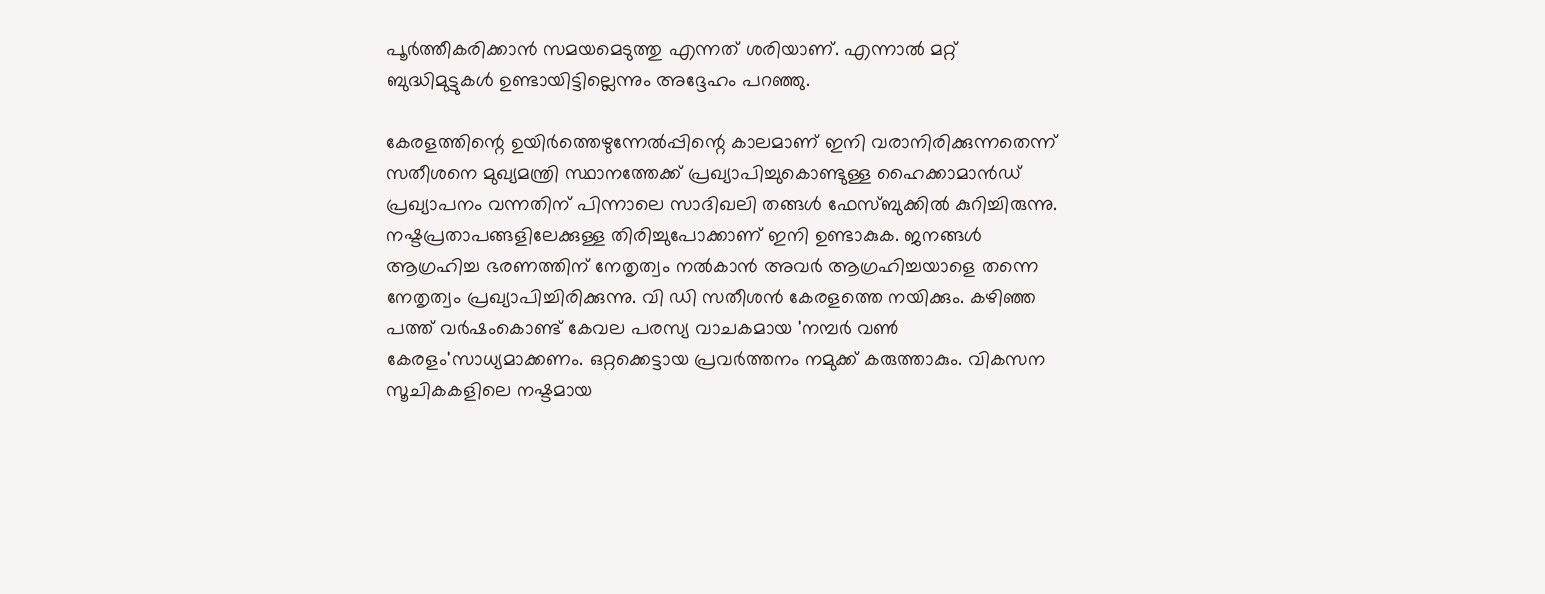പൂര്‍ത്തീകരിക്കാന്‍ സമയമെടുത്തു എന്നത് ശരിയാണ്. എന്നാല്‍ മറ്റ് ബുദ്ധിമുട്ടുകള്‍ ഉണ്ടായിട്ടില്ലെന്നും അദ്ദേഹം പറഞ്ഞു.

കേരളത്തിന്റെ ഉയിര്‍ത്തെഴുന്നേല്‍പ്പിന്റെ കാലമാണ് ഇനി വരാനിരിക്കുന്നതെന്ന് സതീശനെ മുഖ്യമന്ത്രി സ്ഥാനത്തേക്ക് പ്രഖ്യാപിച്ചുകൊണ്ടുള്ള ഹൈക്കാമാന്‍ഡ് പ്രഖ്യാപനം വന്നതിന് പിന്നാലെ സാദിഖലി തങ്ങള്‍ ഫേസ്ബുക്കില്‍ കുറിച്ചിരുന്നു. നഷ്ടപ്രതാപങ്ങളിലേക്കുള്ള തിരിച്ചുപോക്കാണ് ഇനി ഉണ്ടാകുക. ജനങ്ങള്‍ ആഗ്രഹിച്ച ഭരണത്തിന് നേതൃത്വം നല്‍കാന്‍ അവര്‍ ആഗ്രഹിച്ചയാളെ തന്നെ നേതൃത്വം പ്രഖ്യാപിച്ചിരിക്കുന്നു. വി ഡി സതീശന്‍ കേരളത്തെ നയിക്കും. കഴിഞ്ഞ പത്ത് വര്‍ഷംകൊണ്ട് കേവല പരസ്യ വാചകമായ 'നമ്പര്‍ വണ്‍ കേരളം'സാധ്യമാക്കണം. ഒറ്റക്കെട്ടായ പ്രവര്‍ത്തനം നമുക്ക് കരുത്താകും. വികസന സൂചികകളിലെ നഷ്ടമായ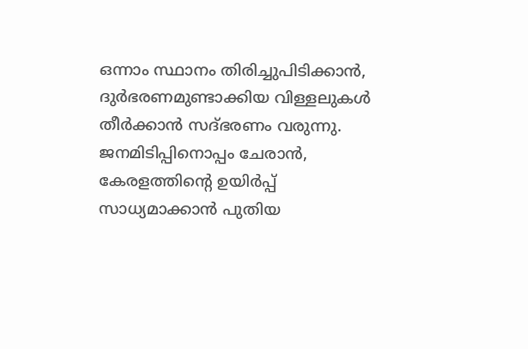ഒന്നാം സ്ഥാനം തിരിച്ചുപിടിക്കാന്‍, ദുര്‍ഭരണമുണ്ടാക്കിയ വിള്ളലുകള്‍ തീര്‍ക്കാന്‍ സദ്ഭരണം വരുന്നു.
ജനമിടിപ്പിനൊപ്പം ചേരാന്‍, കേരളത്തിന്റെ ഉയിര്‍പ്പ് സാധ്യമാക്കാന്‍ പുതിയ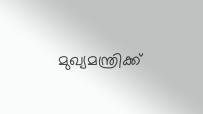മുഖ്യമന്ത്രിക്ക്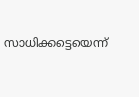സാധിക്കട്ടെയെന്ന്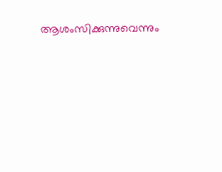ആശംസിക്കുന്നുവെന്നും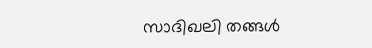സാദിഖലി തങ്ങള്‍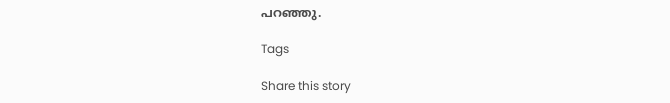പറഞ്ഞു.

Tags

Share this story